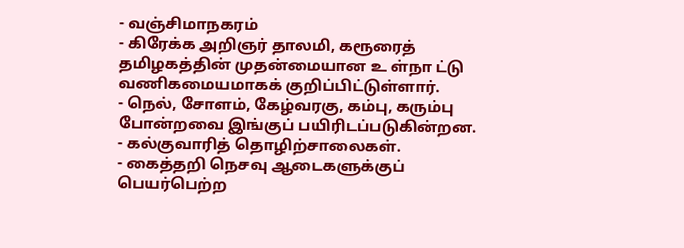- வஞ்சிமாநகரம்
- கிரேக்க அறிஞர் தாலமி, கரூரைத் தமிழகத்தின் முதன்மையான உ ள்நா ட்டு வணிகமையமாகக் குறிப்பிட்டுள்ளார்.
- நெல், சோளம், கேழ்வரகு, கம்பு, கரும்பு போன்றவை இங்குப் பயிரிடப்படுகின்றன.
- கல்குவாரித் தொழிற்சாலைகள்.
- கைத்தறி நெசவு ஆடைகளுக்குப் பெயர்பெற்ற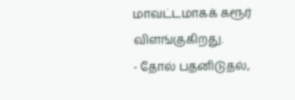மாவட்டமாகக் கரூர் விளங்குகிறது.
- தோல் பதனிடுதல்,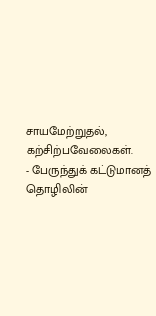சாயமேற்றுதல், கற்சிற்பவேலைகள்.
- பேருந்துக் கட்டுமானத் தொழிலின்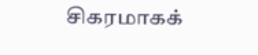சிகரமாகக்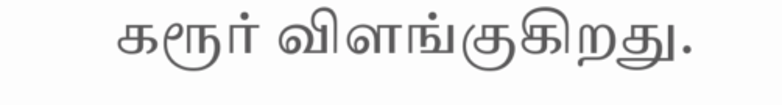கரூர் விளங்குகிறது.